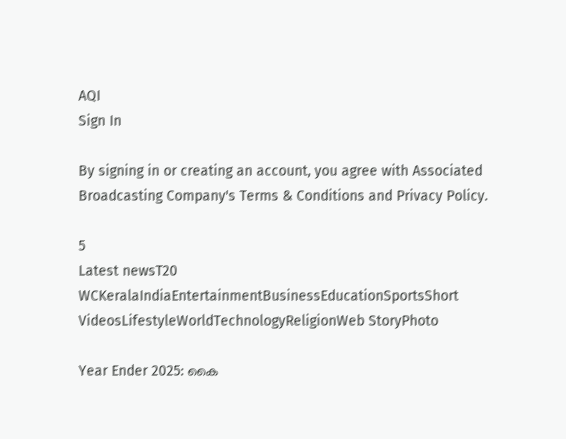AQI
Sign In

By signing in or creating an account, you agree with Associated Broadcasting Company's Terms & Conditions and Privacy Policy.

5
Latest newsT20 WCKeralaIndiaEntertainmentBusinessEducationSportsShort VideosLifestyleWorldTechnologyReligionWeb StoryPhoto

Year Ender 2025: കൈ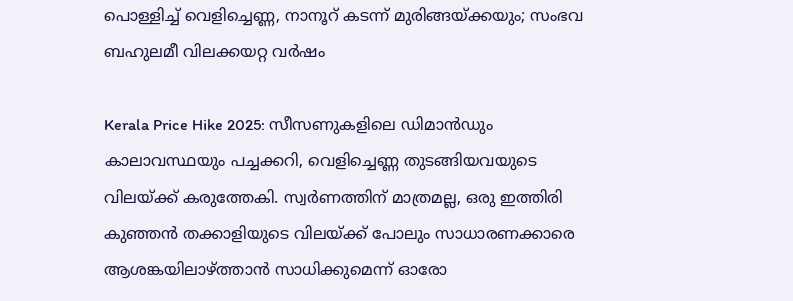പൊള്ളിച്ച് വെളിച്ചെണ്ണ, നാനൂറ് കടന്ന് മുരിങ്ങയ്ക്കയും; സംഭവ ബഹുലമീ വിലക്കയറ്റ വർഷം

Kerala Price Hike 2025: സീസണുകളിലെ ഡിമാൻഡും കാലാവസ്ഥയും പച്ചക്കറി, വെളിച്ചെണ്ണ തുടങ്ങിയവയുടെ വിലയ്ക്ക് കരുത്തേകി. സ്വർണത്തിന് മാത്രമല്ല, ഒരു ഇത്തിരി കുഞ്ഞൻ തക്കാളിയുടെ വിലയ്ക്ക് പോലും സാധാരണക്കാരെ ആശങ്കയിലാഴ്ത്താൻ സാധിക്കുമെന്ന് ഓരോ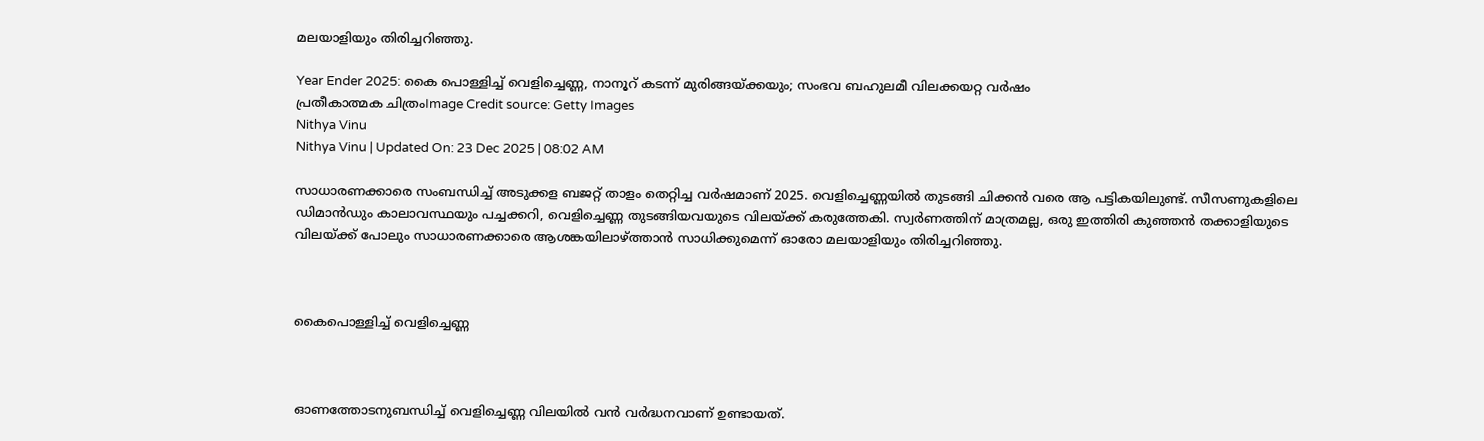മലയാളിയും തിരിച്ചറിഞ്ഞു.

Year Ender 2025: കൈ പൊള്ളിച്ച് വെളിച്ചെണ്ണ, നാനൂറ് കടന്ന് മുരിങ്ങയ്ക്കയും; സംഭവ ബഹുലമീ വിലക്കയറ്റ വർഷം
പ്രതീകാത്മക ചിത്രംImage Credit source: Getty Images
Nithya Vinu
Nithya Vinu | Updated On: 23 Dec 2025 | 08:02 AM

സാധാരണക്കാരെ സംബന്ധിച്ച് അടുക്കള ബജറ്റ് താളം തെറ്റിച്ച വർഷമാണ് 2025. വെളിച്ചെണ്ണയിൽ തുടങ്ങി ചിക്കൻ വരെ ആ പട്ടികയിലുണ്ട്. സീസണുകളിലെ ഡിമാൻഡും കാലാവസ്ഥയും പച്ചക്കറി, വെളിച്ചെണ്ണ തുടങ്ങിയവയുടെ വിലയ്ക്ക് കരുത്തേകി. സ്വർണത്തിന് മാത്രമല്ല, ഒരു ഇത്തിരി കുഞ്ഞൻ തക്കാളിയുടെ വിലയ്ക്ക് പോലും സാധാരണക്കാരെ ആശങ്കയിലാഴ്ത്താൻ സാധിക്കുമെന്ന് ഓരോ മലയാളിയും തിരിച്ചറിഞ്ഞു.



കൈപൊള്ളിച്ച് വെളിച്ചെണ്ണ



ഓണത്തോടനുബന്ധിച്ച് വെളിച്ചെണ്ണ വിലയിൽ വൻ വർദ്ധനവാണ് ഉണ്ടായത്.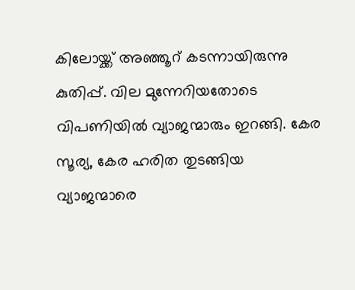കിലോയ്ക്ക് അഞ്ഞൂറ് കടന്നായിരുന്നു കുതിപ്പ്. വില മുന്നേറിയതോടെ വിപണിയിൽ വ്യാജന്മാരും ഇറങ്ങി. കേര സൂര്യ, കേര ഹരിത തുടങ്ങിയ വ്യാജന്മാരെ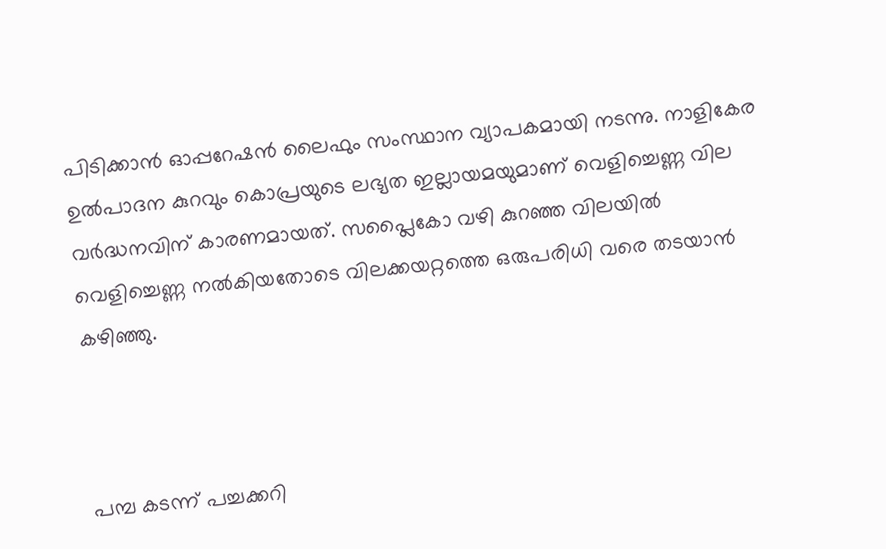പിടിക്കാൻ ഓപ്പറേഷൻ ലൈഫും സംസ്ഥാന വ്യാപകമായി നടന്നു. നാളികേര ഉൽപാദന കുറവും കൊപ്രയുടെ ലഭ്യത ഇല്ലായമയുമാണ് വെളിച്ചെണ്ണ വില വർദ്ധനവിന് കാരണമായത്. സപ്ലൈകോ വഴി കുറഞ്ഞ വിലയിൽ വെളിച്ചെണ്ണ നൽകിയതോടെ വിലക്കയറ്റത്തെ ഒരുപരിധി വരെ തടയാൻ കഴിഞ്ഞു.



പമ്പ കടന്ന് പച്ചക്കറി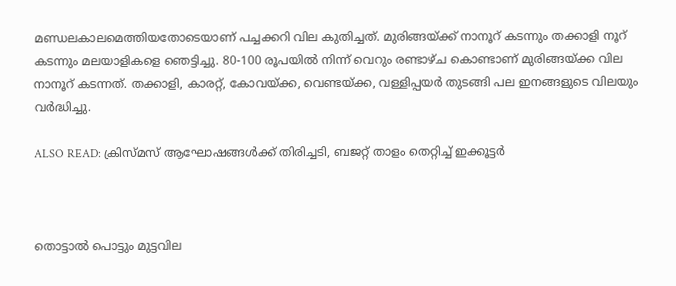മണ്ഡലകാലമെത്തിയതോടെയാണ് പച്ചക്കറി വില കുതിച്ചത്. മുരിങ്ങയ്ക്ക് നാനൂറ് കടന്നും തക്കാളി നൂറ് കടന്നും മലയാളികളെ ഞെട്ടിച്ചു. 80-100 രൂപയിൽ നിന്ന് വെറും രണ്ടാഴ്ച കൊണ്ടാണ് മുരിങ്ങയ്ക്ക വില നാനൂറ് കടന്നത്. തക്കാളി, കാരറ്റ്, കോവയ്ക്ക, വെണ്ടയ്ക്ക, വള്ളിപ്പയർ തുടങ്ങി പല ഇനങ്ങളുടെ വിലയും വ‍ർദ്ധിച്ചു.

ALSO READ: ക്രിസ്മസ് ആഘോഷങ്ങൾക്ക് തിരിച്ചടി, ബജറ്റ് താളം തെറ്റിച്ച് ഇക്കൂട്ടർ



തൊട്ടാൽ പൊട്ടും മുട്ടവില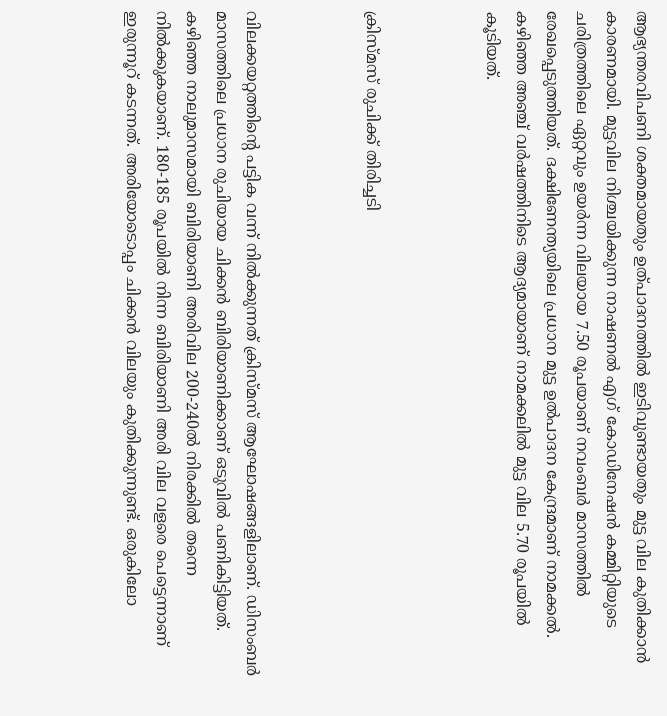ആഭ്യന്തരവിപണി ശക്തമായതും ഉത്പാദനത്തിൽ ഇടിവുണ്ടായതും മുട്ട വില കുതിക്കാൻ കാരണമായി. മുട്ടവില നിശ്ചയിക്കുന്ന നാഷണൽ എഗ് കോഡിനേഷൻ കമ്മിറ്റിയുടെ ചരിത്രത്തിലെ ഏറ്റവും ഉയർന്ന വിലയായ 7.50 രൂപയാണ് നവംബർ മാസത്തിൽ രേഖപ്പെടുത്തിയത്. ദക്ഷിണേന്ത്യയിലെ പ്രധാന മുട്ട ഉൽപാദന കേന്ദ്രമാണ് നാമക്കൽ. കഴിഞ്ഞ അഞ്ച് വർഷത്തിനിടെ ആദ്യമായാണ് നാമക്കലിൽ മുട്ട വില 5.70 രൂപയിൽ കൂടിയത്.



ക്രിസ്മസ് രുചിക്ക് തിരിച്ചടി



വിലക്കയറ്റത്തിന്റെ പട്ടിക വന്ന് നിൽക്കുന്നത് ക്രിസ്മസ് ആഘോഷങ്ങളിലാണ്. ഡിസംബർ മാസത്തിലെ പ്രധാന രുചിയായ ചിക്കൻ ബിരിയാണിക്കാണ് ഒടുവിൽ പണികിട്ടിയത്. കഴിഞ്ഞ നാലുമാസമായി ബിരിയാണി അരിവില 200-240ൽ നിരക്കിൽ തന്നെ നിൽക്കുകയാണ്. 180-185 രൂപയിൽ നിന്ന ബിരിയാണി അരി വില വളരെ പെട്ടെന്നാണ് ഇരുന്നൂറ് കടന്നത്. അരിയോടൊപ്പം ചിക്കൻ വിലയും കുതിക്കുന്നുണ്ട്. ഒരുകിലോ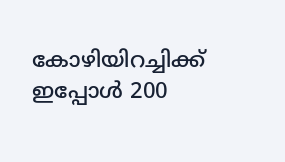കോഴിയിറച്ചിക്ക് ഇപ്പോൾ 200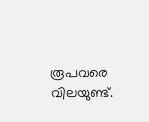രൂപവരെ വിലയുണ്ട്.